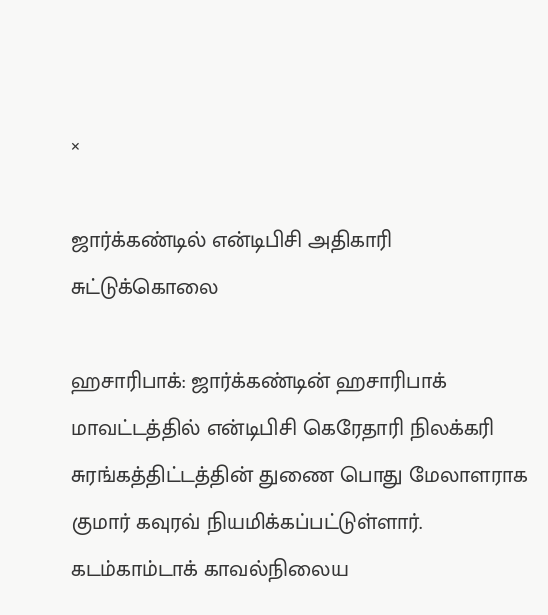×

ஜார்க்கண்டில் என்டிபிசி அதிகாரி சுட்டுக்கொலை

ஹசாரிபாக்: ஜார்க்கண்டின் ஹசாரிபாக் மாவட்டத்தில் என்டிபிசி கெரேதாரி நிலக்கரி சுரங்கத்திட்டத்தின் துணை பொது மேலாளராக குமார் கவுரவ் நியமிக்கப்பட்டுள்ளார். கடம்காம்டாக் காவல்நிலைய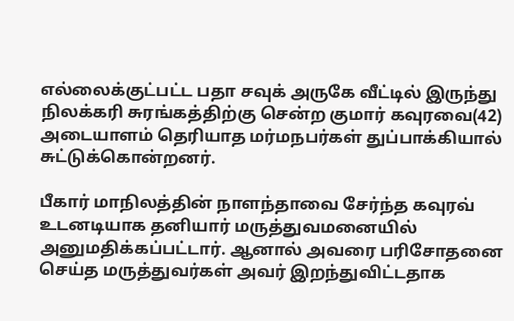எல்லைக்குட்பட்ட பதா சவுக் அருகே வீட்டில் இருந்து நிலக்கரி சுரங்கத்திற்கு சென்ற குமார் கவுரவை(42) அடையாளம் தெரியாத மர்மநபர்கள் துப்பாக்கியால் சுட்டுக்கொன்றனர்.

பீகார் மாநிலத்தின் நாளந்தாவை சேர்ந்த கவுரவ் உடனடியாக தனியார் மருத்துவமனையில் அனுமதிக்கப்பட்டார். ஆனால் அவரை பரிசோதனை செய்த மருத்துவர்கள் அவர் இறந்துவிட்டதாக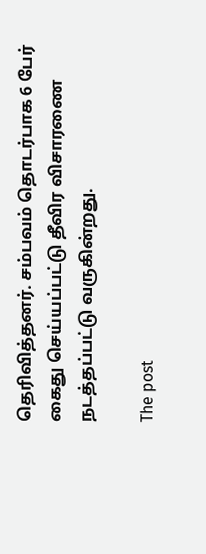தெரிவித்தனர். சம்பவம் தொடர்பாக 6 பேர் கைது செய்யப்பட்டு தீவிர விசாரணை நடத்தப்பட்டு வருகின்றது.

The post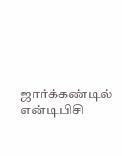ஜார்க்கண்டில் என்டிபிசி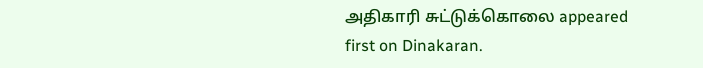அதிகாரி சுட்டுக்கொலை appeared first on Dinakaran.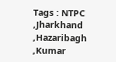Tags : NTPC ,Jharkhand ,Hazaribagh ,Kumar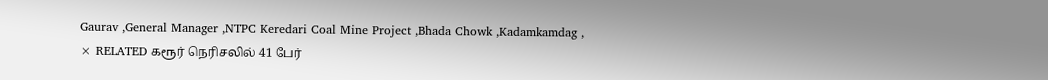Gaurav ,General Manager ,NTPC Keredari Coal Mine Project ,Bhada Chowk ,Kadamkamdag ,
× RELATED கரூர் நெரிசலில் 41 பேர்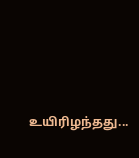உயிரிழந்தது...